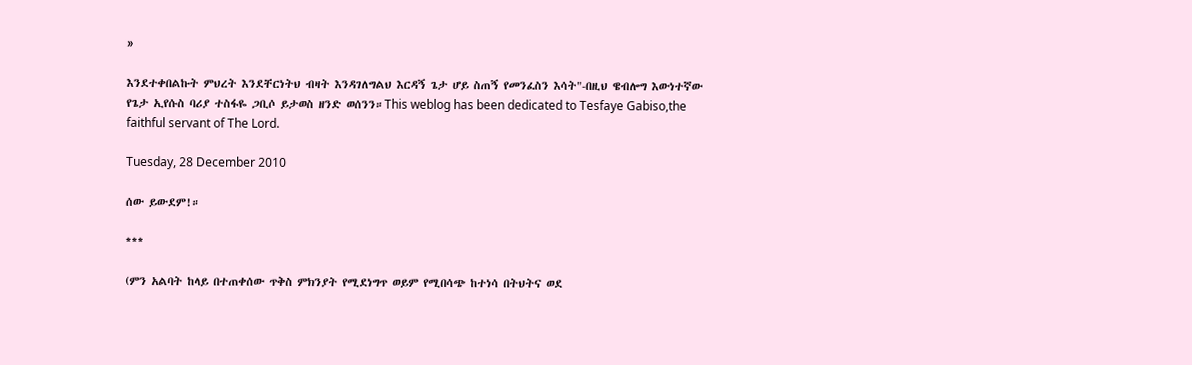»

እንደተቀበልኩት ምህረት እንደቸርነትህ ብዛት እንዳገለግልህ እርዳኝ ጌታ ሆይ ስጠኝ የመንፈስን እሳት"-በዚህ ዌብሎግ እውነተኛው የጌታ ኢየሱስ ባሪያ ተስፋዬ ጋቢሶ ይታወስ ዘንድ ወሰንን።This weblog has been dedicated to Tesfaye Gabiso,the faithful servant of The Lord.

Tuesday, 28 December 2010

ሰው ይውደም!።

***

(ምን አልባት ከላይ በተጠቀሰው ጥቅስ ምክንያት የሚደነግጥ ወይም የሚበሳጭ ከተነሳ በትህትና ወደ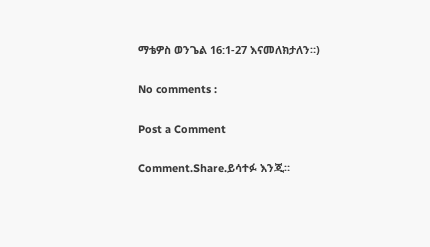ማቴዎስ ወንጌል 16:1-27 እናመለክታለን።)

No comments :

Post a Comment

Comment.Share.ይሳተፉ እንጂ።